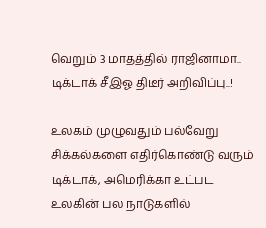வெறும் 3 மாதத்தில் ராஜினாமா.. டிக்டாக் சீஇஓ திடீர் அறிவிப்பு..!

உலகம் முழுவதும் பல்வேறு சிக்கல்களை எதிர்கொண்டு வரும் டிக்டாக், அமெரிக்கா உட்பட உலகின் பல நாடுகளில்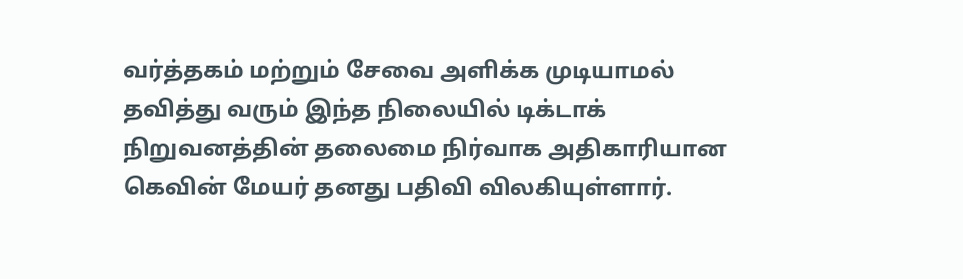வர்த்தகம் மற்றும் சேவை அளிக்க முடியாமல் தவித்து வரும் இந்த நிலையில் டிக்டாக் நிறுவனத்தின் தலைமை நிர்வாக அதிகாரியான கெவின் மேயர் தனது பதிவி விலகியுள்ளார்.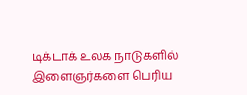டிக்டாக் உலக நாடுகளில் இளைஞர்களை பெரிய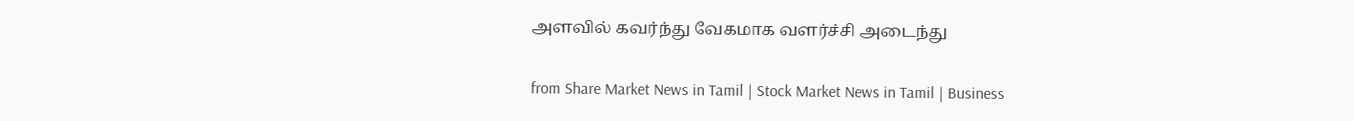அளவில் கவர்ந்து வேகமாக வளர்ச்சி அடைந்து

from Share Market News in Tamil | Stock Market News in Tamil | Business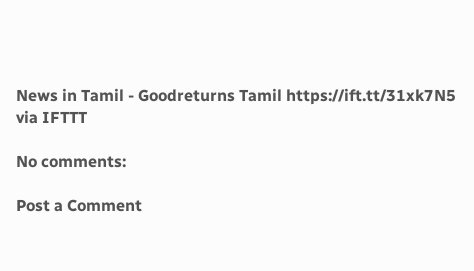News in Tamil - Goodreturns Tamil https://ift.tt/31xk7N5
via IFTTT

No comments:

Post a Comment